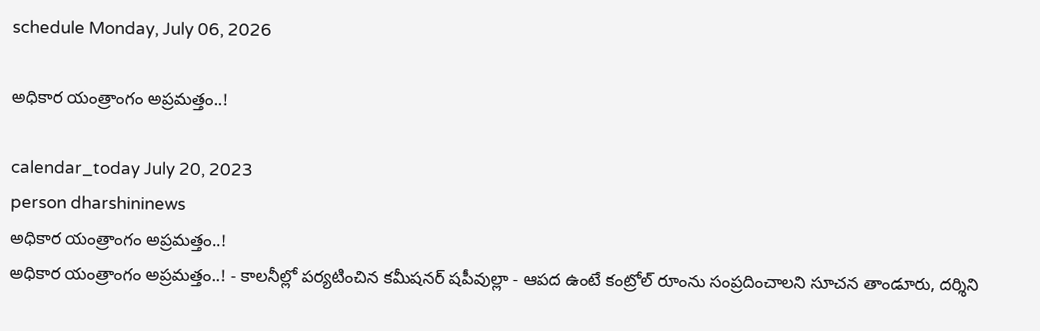schedule Monday, July 06, 2026

అధికార యంత్రాంగం అప్రమత్తం..!

calendar_today July 20, 2023
person dharshininews
అధికార యంత్రాంగం అప్రమత్తం..!
అధికార యంత్రాంగం అప్రమత్తం..! - కాలనీల్లో పర్యటించిన కమీషనర్‌ షపీవుల్లా - ఆపద ఉంటే కంట్రోల్ రూంను సంప్రదించాలని సూచన తాండూరు, దర్శిని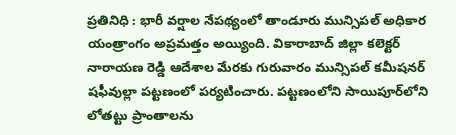ప్రతినిధి : భారీ వర్షాల నేపథ్యంలో తాండూరు మున్సిపల్ అధికార యంత్రాంగం అప్రమత్తం అయ్యింది. వికారాబాద్ జిల్లా కలెక్టర్ నారాయణ రెడ్డి ఆదేశాల మేరకు గురువారం మున్సిపల్ కమీషనర్ షఫీవుల్లా పట్టణంలో పర్యటించారు. పట్టణంలోని సాయిపూర్‌లోని లోతట్టు ప్రాంతాలను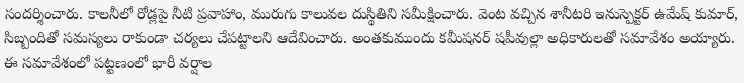సందర్శించారు. కాలనీలో రోడ్లపై నీటి ప్రవాహాం, మురుగు కాలువల దుస్థితిని సమీక్షించారు. వెంట వచ్చిన శానీటరి ఇనుస్పెక్టర్ ఉమేష్‌ కుమార్, సిబ్బందితో సమస్యలు రాకుండా చర్యలు చేపట్టాలని ఆదేవించారు. అంతకుముందు కమీషనర్‌ షపీవుల్లా అధికారులతో సమావేశం అయ్యారు. ఈ సమావేశంలో పట్టణంలో భారీ వర్షాల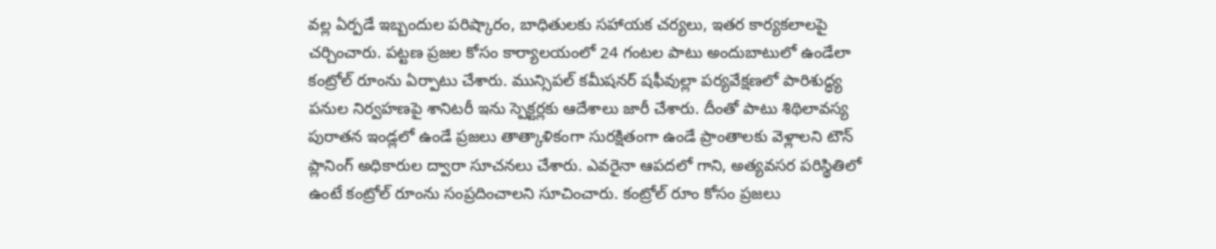వల్ల ఏర్పడే ఇబ్బందుల పరిష్కారం, బాధితులకు సహాయక చర్యలు, ఇతర కార్యకలాలపై చర్చించారు. పట్టణ ప్రజల కోసం కార్యాలయంలో 24 గంటల పాటు అందుబాటులో ఉండేలా కంట్రోల్ రూంను ఏర్పాటు చేశారు. మున్సిపల్ కమీషనర్ షఫీవుల్లా పర్యవేక్షణలో పారిశుద్ధ్య పనుల నిర్వహణపై శానిటరీ ఇను స్పెక్టర్లకు ఆదేశాలు జారీ చేశారు. దీంతో పాటు శిథిలావస్య పురాతన ఇండ్లలో ఉండే ప్రజలు తాత్కాళికంగా సురక్షితంగా ఉండే ప్రాంతాలకు వెళ్లాలని టౌన్ ప్లానింగ్ అధికారుల ద్వారా సూచనలు చేశారు. ఎవరైనా ఆపదలో గాని, అత్యవసర పరిస్థితిలో ఉంటే కంట్రోల్ రూంను సంప్రదించాలని సూచించారు. కంట్రోల్ రూం కోసం ప్రజలు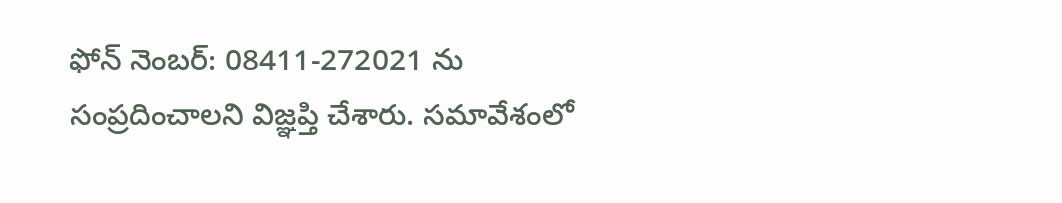ఫోన్ నెంబర్: 08411-272021 ను సంప్రదించాలని విజ్ఞప్తి చేశారు. సమావేశంలో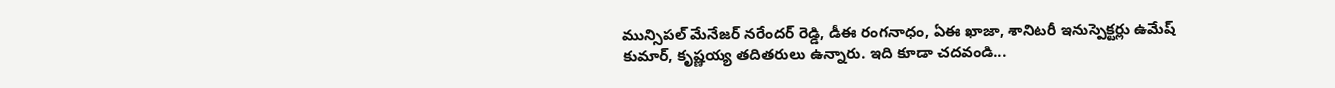మున్సిపల్ మేనేజర్ నరేందర్ రెడ్డి, డీఈ రంగనాధం, ఏఈ ఖాజా, శానిటరీ ఇనుస్పెక్టర్లు ఉమేష్‌ కుమార్, కృష్ణయ్య తదితరులు ఉన్నారు. ఇది కూడా చదవండి...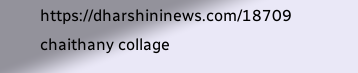https://dharshininews.com/18709 chaithany collage